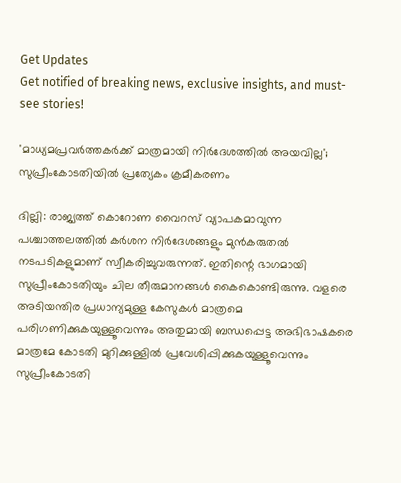Get Updates
Get notified of breaking news, exclusive insights, and must-see stories!

'മാധ്യമപ്രവര്‍ത്തകര്‍ക്ക് മാത്രമായി നിര്‍ദേശത്തില്‍ അയവില്ല'; സുപ്രീംകോടതിയില്‍ പ്രത്യേകം ക്രമീകരണം

ദില്ലി: രാജ്യത്ത് കൊറോണ വൈറസ് വ്യാപകമാവുന്ന പശ്ചാത്തലത്തില്‍ കര്‍ശന നിര്‍ദേശങ്ങളും മുന്‍കരുതല്‍ നടപടികളുമാണ് സ്വീകരിച്ചുവരുന്നത്. ഇതിന്റെ ഭാഗമായി സുപ്രീംകോടതിയും ചില തീരുമാനങ്ങള്‍ കൈകൊണ്ടിരുന്നു. വളരെ അടിയന്തിര പ്രധാന്യമുള്ള കേസുകള്‍ മാത്രമെ പരിഗണിക്കുകയുള്ളൂവെന്നും അതുമായി ബന്ധപ്പെട്ട അഭിഭാഷകരെ മാത്രമേ കോടതി മുറിക്കുള്ളില്‍ പ്രവേശിപ്പിക്കുകയുള്ളൂവെന്നും സുപ്രീംകോടതി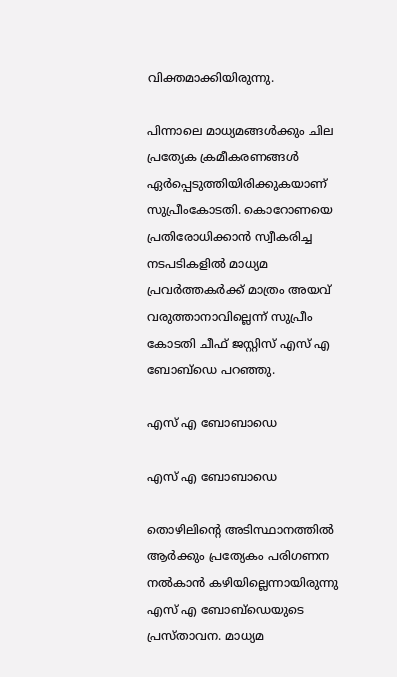വിക്തമാക്കിയിരുന്നു.

പിന്നാലെ മാധ്യമങ്ങള്‍ക്കും ചില പ്രത്യേക ക്രമീകരണങ്ങള്‍ ഏര്‍പ്പെടുത്തിയിരിക്കുകയാണ് സുപ്രീംകോടതി. കൊറോണയെ പ്രതിരോധിക്കാന്‍ സ്വീകരിച്ച നടപടികളില്‍ മാധ്യമ പ്രവര്‍ത്തകര്‍ക്ക് മാത്രം അയവ് വരുത്താനാവില്ലെന്ന് സുപ്രീം കോടതി ചീഫ് ജസ്റ്റിസ് എസ് എ ബോബ്‌ഡെ പറഞ്ഞു.

എസ് എ ബോബാഡെ

എസ് എ ബോബാഡെ

തൊഴിലിന്റെ അടിസ്ഥാനത്തില്‍ ആര്‍ക്കും പ്രത്യേകം പരിഗണന നല്‍കാന്‍ കഴിയില്ലെന്നായിരുന്നു എസ് എ ബോബ്‌ഡെയുടെ പ്രസ്താവന. മാധ്യമ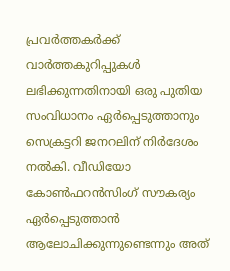പ്രവര്‍ത്തകര്‍ക്ക് വാര്‍ത്തകുറിപ്പുകള്‍ ലഭിക്കുന്നതിനായി ഒരു പുതിയ സംവിധാനം ഏര്‍പ്പെടുത്താനും സെക്രട്ടറി ജനറലിന് നിര്‍ദേശം നല്‍കി. വീഡിയോ കോണ്‍ഫറന്‍സിംഗ് സൗകര്യം ഏര്‍പ്പെടുത്താന്‍ ആലോചിക്കുന്നുണ്ടെന്നും അത്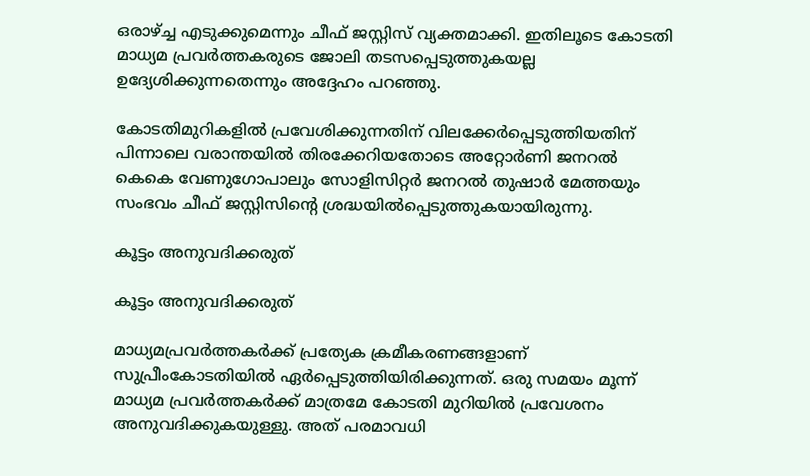ഒരാഴ്ച്ച എടുക്കുമെന്നും ചീഫ് ജസ്റ്റിസ് വ്യക്തമാക്കി. ഇതിലൂടെ കോടതി മാധ്യമ പ്രവര്‍ത്തകരുടെ ജോലി തടസപ്പെടുത്തുകയല്ല ഉദ്യേശിക്കുന്നതെന്നും അദ്ദേഹം പറഞ്ഞു.

കോടതിമുറികളില്‍ പ്രവേശിക്കുന്നതിന് വിലക്കേര്‍പ്പെടുത്തിയതിന് പിന്നാലെ വരാന്തയില്‍ തിരക്കേറിയതോടെ അറ്റോര്‍ണി ജനറല്‍ കെകെ വേണുഗോപാലും സോളിസിറ്റര്‍ ജനറല്‍ തുഷാര്‍ മേത്തയും സംഭവം ചീഫ് ജസ്റ്റിസിന്റെ ശ്രദ്ധയില്‍പ്പെടുത്തുകയായിരുന്നു.

കൂട്ടം അനുവദിക്കരുത്

കൂട്ടം അനുവദിക്കരുത്

മാധ്യമപ്രവര്‍ത്തകര്‍ക്ക് പ്രത്യേക ക്രമീകരണങ്ങളാണ് സുപ്രീംകോടതിയില്‍ ഏര്‍പ്പെടുത്തിയിരിക്കുന്നത്. ഒരു സമയം മൂന്ന് മാധ്യമ പ്രവര്‍ത്തകര്‍ക്ക് മാത്രമേ കോടതി മുറിയില്‍ പ്രവേശനം അനുവദിക്കുകയുള്ളു. അത് പരമാവധി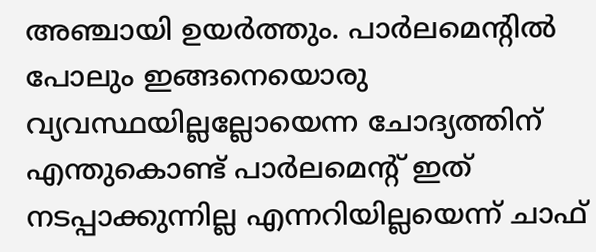അഞ്ചായി ഉയര്‍ത്തും. പാര്‍ലമെന്റില്‍ പോലും ഇങ്ങനെയൊരു വ്യവസ്ഥയില്ലല്ലോയെന്ന ചോദ്യത്തിന് എന്തുകൊണ്ട് പാര്‍ലമെന്റ് ഇത് നടപ്പാക്കുന്നില്ല എന്നറിയില്ലയെന്ന് ചാഫ്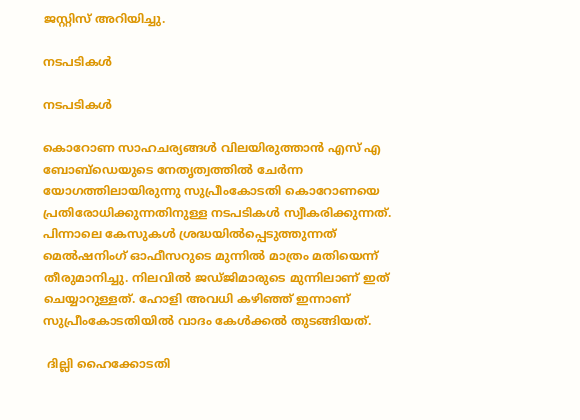ജസ്റ്റിസ് അറിയിച്ചു.

നടപടികള്‍

നടപടികള്‍

കൊറോണ സാഹചര്യങ്ങള്‍ വിലയിരുത്താന്‍ എസ് എ ബോബ്‌ഡെയുടെ നേതൃത്വത്തില്‍ ചേര്‍ന്ന യോഗത്തിലായിരുന്നു സുപ്രീംകോടതി കൊറോണയെ പ്രതിരോധിക്കുന്നതിനുള്ള നടപടികള്‍ സ്വീകരിക്കുന്നത്. പിന്നാലെ കേസുകള്‍ ശ്രദ്ധയില്‍പ്പെടുത്തുന്നത് മെല്‍ഷനിംഗ് ഓഫീസറുടെ മുന്നില്‍ മാത്രം മതിയെന്ന് തീരുമാനിച്ചു. നിലവില്‍ ജഡ്ജിമാരുടെ മുന്നിലാണ് ഇത് ചെയ്യാറുള്ളത്. ഹോളി അവധി കഴിഞ്ഞ് ഇന്നാണ് സുപ്രീംകോടതിയില്‍ വാദം കേള്‍ക്കല്‍ തുടങ്ങിയത്.

 ദില്ലി ഹൈക്കോടതി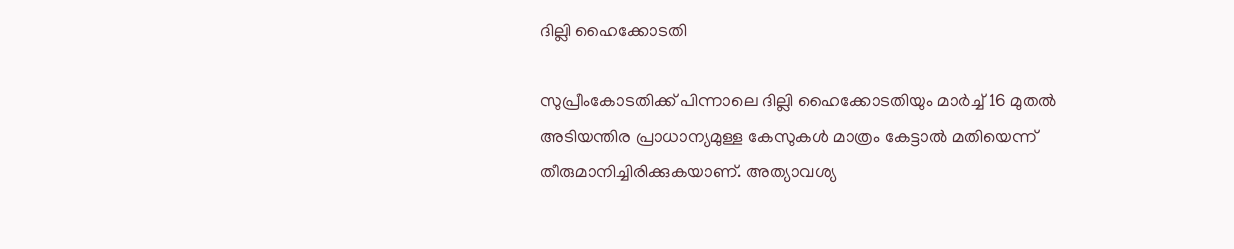ദില്ലി ഹൈക്കോടതി

സുപ്രീംകോടതിക്ക് പിന്നാലെ ദില്ലി ഹൈക്കോടതിയും മാര്‍ച്ച് 16 മുതല്‍ അടിയന്തിര പ്രാധാന്യമുള്ള കേസുകള്‍ മാത്രം കേട്ടാല്‍ മതിയെന്ന് തീരുമാനിച്ചിരിക്കുകയാണ്. അത്യാവശ്യ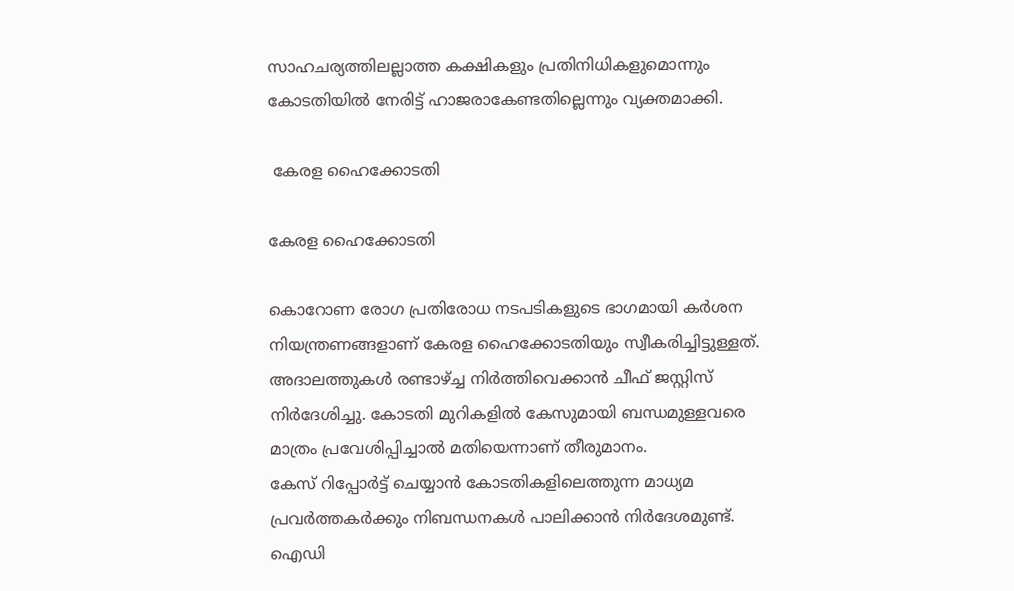സാഹചര്യത്തിലല്ലാത്ത കക്ഷികളും പ്രതിനിധികളുമൊന്നും കോടതിയില്‍ നേരിട്ട് ഹാജരാകേണ്ടതില്ലെന്നും വ്യക്തമാക്കി.

 കേരള ഹൈക്കോടതി

കേരള ഹൈക്കോടതി

കൊറോണ രോഗ പ്രതിരോധ നടപടികളുടെ ഭാഗമായി കര്‍ശന നിയന്ത്രണങ്ങളാണ് കേരള ഹൈക്കോടതിയും സ്വീകരിച്ചിട്ടുള്ളത്. അദാലത്തുകള്‍ രണ്ടാഴ്ച്ച നിര്‍ത്തിവെക്കാന്‍ ചീഫ് ജസ്റ്റിസ് നിര്‍ദേശിച്ചു. കോടതി മുറികളില്‍ കേസുമായി ബന്ധമുള്ളവരെ മാത്രം പ്രവേശിപ്പിച്ചാല്‍ മതിയെന്നാണ് തീരുമാനം.
കേസ് റിപ്പോര്‍ട്ട് ചെയ്യാന്‍ കോടതികളിലെത്തുന്ന മാധ്യമ പ്രവര്‍ത്തകര്‍ക്കും നിബന്ധനകള്‍ പാലിക്കാന്‍ നിര്‍ദേശമുണ്ട്. ഐഡി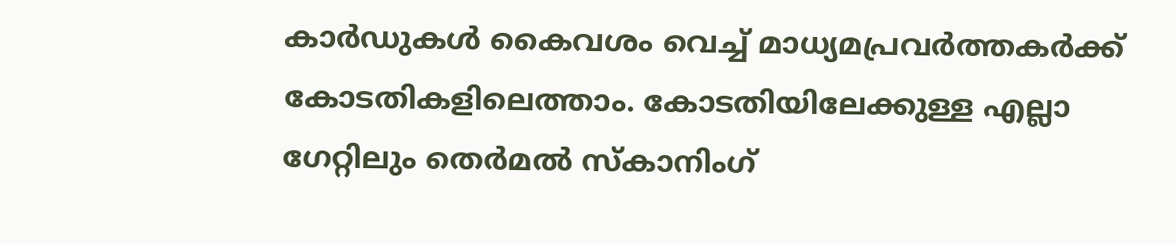കാര്‍ഡുകള്‍ കൈവശം വെച്ച് മാധ്യമപ്രവര്‍ത്തകര്‍ക്ക് കോടതികളിലെത്താം. കോടതിയിലേക്കുള്ള എല്ലാ ഗേറ്റിലും തെര്‍മല്‍ സ്‌കാനിംഗ്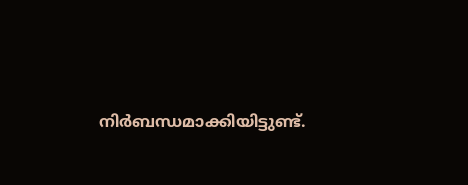നിര്‍ബന്ധമാക്കിയിട്ടുണ്ട്.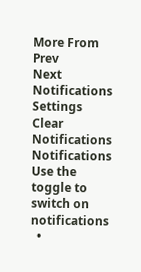More From
Prev
Next
Notifications
Settings
Clear Notifications
Notifications
Use the toggle to switch on notifications
  •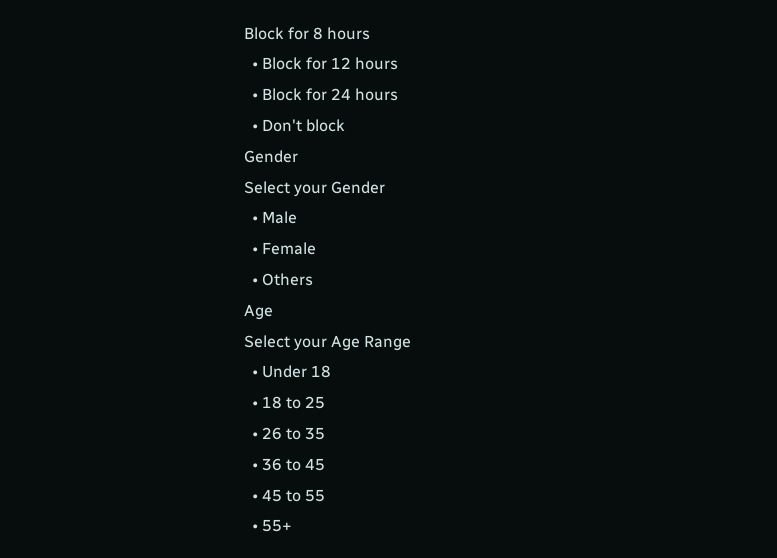Block for 8 hours
  • Block for 12 hours
  • Block for 24 hours
  • Don't block
Gender
Select your Gender
  • Male
  • Female
  • Others
Age
Select your Age Range
  • Under 18
  • 18 to 25
  • 26 to 35
  • 36 to 45
  • 45 to 55
  • 55+